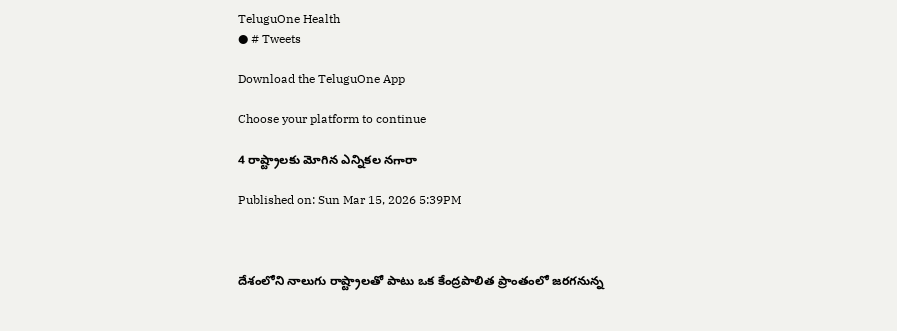TeluguOne Health
● # Tweets

Download the TeluguOne App

Choose your platform to continue

4 రాష్ట్రాలకు మోగిన ఎన్నికల నగారా

Published on: Sun Mar 15, 2026 5:39PM



దేశంలోని నాలుగు రాష్ట్రాలతో పాటు ఒక కేంద్రపాలిత ప్రాంతంలో జరగనున్న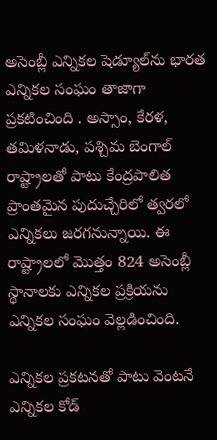అసెంబ్లీ ఎన్నికల షెడ్యూల్‌ను భారత ఎన్నికల సంఘం తాజాగా ప్రకటించింది . అస్సాం, కేరళ, తమిళనాడు, పశ్చిమ బెంగాల్ రాష్ట్రాలతో పాటు కేంద్రపాలిత ప్రాంతమైన పుదుచ్చేరిలో త్వరలో ఎన్నికలు జరగనున్నాయి. ఈ రాష్ట్రాలలో మొత్తం 824 అసెంబ్లీ స్థానాలకు ఎన్నికల ప్రక్రియను ఎన్నికల సంఘం వెల్లడించింది.

ఎన్నికల ప్రకటనతో పాటు వెంటనే ఎన్నికల కోడ్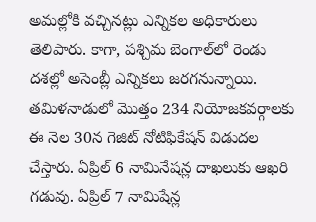అమల్లోకి వచ్చినట్లు ఎన్నికల అధికారులు తెలిపారు. కాగా, పశ్చిమ బెంగాల్‌లో రెండు దశల్లో అసెంబ్లీ ఎన్నికలు జరగనున్నాయి. తమిళనాడులో మొత్తం 234 నియోజకవర్గాలకు ఈ నెల 30న గెజిట్ నోటిఫికేషన్ విడుదల చేస్తారు. ఏప్రిల్ 6 నామినేషన్ల దాఖలుకు ఆఖరి గడువు. ఏప్రిల్ 7 నామిషేన్ల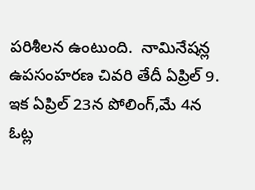పరిశీలన ఉంటుంది.  నామినేషన్ల ఉపసంహరణ చివరి తేదీ ఏప్రిల్ 9. ఇక ఏప్రిల్ 23న పోలింగ్,మే 4న ఓట్ల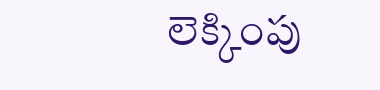లెక్కింపు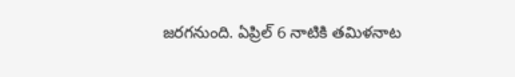జరగనుంది. ఏప్రిల్ 6 నాటికి తమిళనాట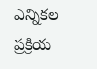ఎన్నికల ప్రక్రియ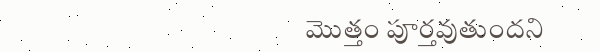మొత్తం పూర్తవుతుందని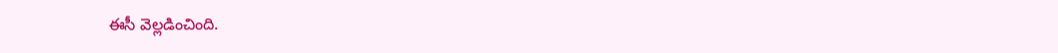ఈసీ వెల్లడించింది.